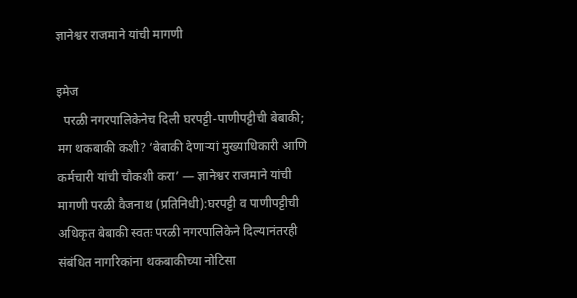ज्ञानेश्वर राजमाने यांची मागणी

इमेज
  परळी नगरपालिकेनेच दिली घरपट्टी-पाणीपट्टीची बेबाकी; मग थकबाकी कशी? ‘बेबाकी देणाऱ्यां मुख्याधिकारी आणि कर्मचारी यांची चौकशी करा’ — ज्ञानेश्वर राजमाने यांची मागणी परळी वैजनाथ (प्रतिनिधी):घरपट्टी व पाणीपट्टीची अधिकृत बेबाकी स्वतः परळी नगरपालिकेने दिल्यानंतरही संबंधित नागरिकांना थकबाकीच्या नोटिसा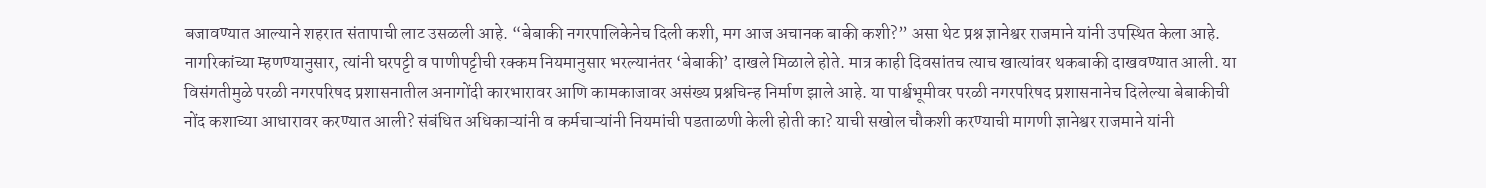बजावण्यात आल्याने शहरात संतापाची लाट उसळली आहे. “बेबाकी नगरपालिकेनेच दिली कशी, मग आज अचानक बाकी कशी?” असा थेट प्रश्न ज्ञानेश्वर राजमाने यांनी उपस्थित केला आहे.     नागरिकांच्या म्हणण्यानुसार, त्यांनी घरपट्टी व पाणीपट्टीची रक्कम नियमानुसार भरल्यानंतर ‘बेबाकी’ दाखले मिळाले होते. मात्र काही दिवसांतच त्याच खात्यांवर थकबाकी दाखवण्यात आली. या विसंगतीमुळे परळी नगरपरिषद प्रशासनातील अनागोंदी कारभारावर आणि कामकाजावर असंख्य प्रश्नचिन्ह निर्माण झाले आहे. या पार्श्वभूमीवर परळी नगरपरिषद प्रशासनानेच दिलेल्या बेबाकीची नोंद कशाच्या आधारावर करण्यात आली? संबंधित अधिकाऱ्यांनी व कर्मचाऱ्यांनी नियमांची पडताळणी केली होती का? याची सखोल चौकशी करण्याची मागणी ज्ञानेश्वर राजमाने यांनी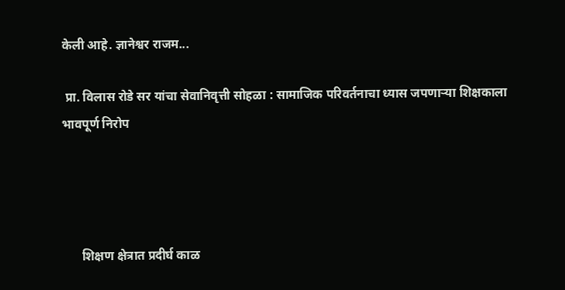केली आहे. ज्ञानेश्वर राजम...

 प्रा. विलास रोडे सर यांचा सेवानिवृत्ती सोहळा : सामाजिक परिवर्तनाचा ध्यास जपणाऱ्या शिक्षकाला भावपूर्ण निरोप




      शिक्षण क्षेत्रात प्रदीर्घ काळ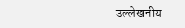उल्लेखनीय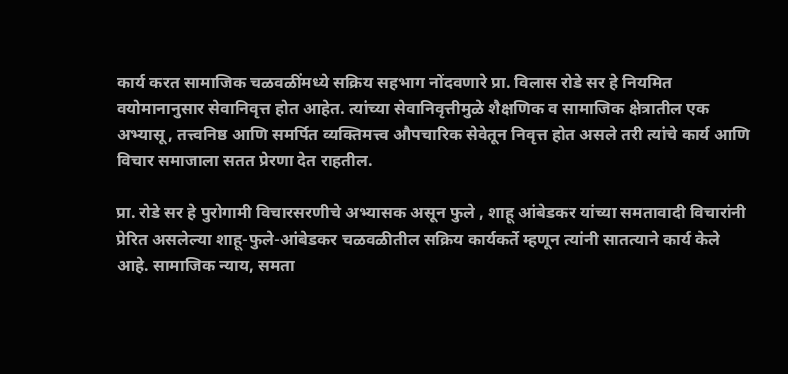कार्य करत सामाजिक चळवळींमध्ये सक्रिय सहभाग नोंदवणारे प्रा. विलास रोडे सर हे नियमित वयोमानानुसार सेवानिवृत्त होत आहेत. त्यांच्या सेवानिवृत्तीमुळे शैक्षणिक व सामाजिक क्षेत्रातील एक अभ्यासू, तत्त्वनिष्ठ आणि समर्पित व्यक्तिमत्त्व औपचारिक सेवेतून निवृत्त होत असले तरी त्यांचे कार्य आणि विचार समाजाला सतत प्रेरणा देत राहतील.

प्रा. रोडे सर हे पुरोगामी विचारसरणीचे अभ्यासक असून फुले , शाहू आंबेडकर यांच्या समतावादी विचारांनी प्रेरित असलेल्या शाहू-फुले-आंबेडकर चळवळीतील सक्रिय कार्यकर्ते म्हणून त्यांनी सातत्याने कार्य केले आहे. सामाजिक न्याय, समता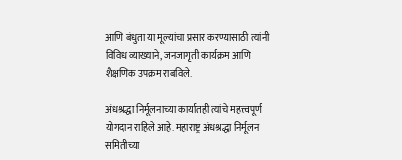आणि बंधुता या मूल्यांचा प्रसार करण्यासाठी त्यांनी विविध व्याख्याने, जनजागृती कार्यक्रम आणि शैक्षणिक उपक्रम राबविले.

अंधश्रद्धा निर्मूलनाच्या कार्यातही त्यांचे महत्त्वपूर्ण योगदान राहिले आहे. महाराष्ट्र अंधश्रद्धा निर्मूलन समितीच्या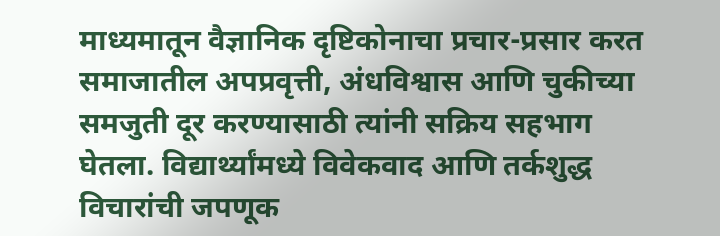माध्यमातून वैज्ञानिक दृष्टिकोनाचा प्रचार-प्रसार करत समाजातील अपप्रवृत्ती, अंधविश्वास आणि चुकीच्या समजुती दूर करण्यासाठी त्यांनी सक्रिय सहभाग घेतला. विद्यार्थ्यांमध्ये विवेकवाद आणि तर्कशुद्ध विचारांची जपणूक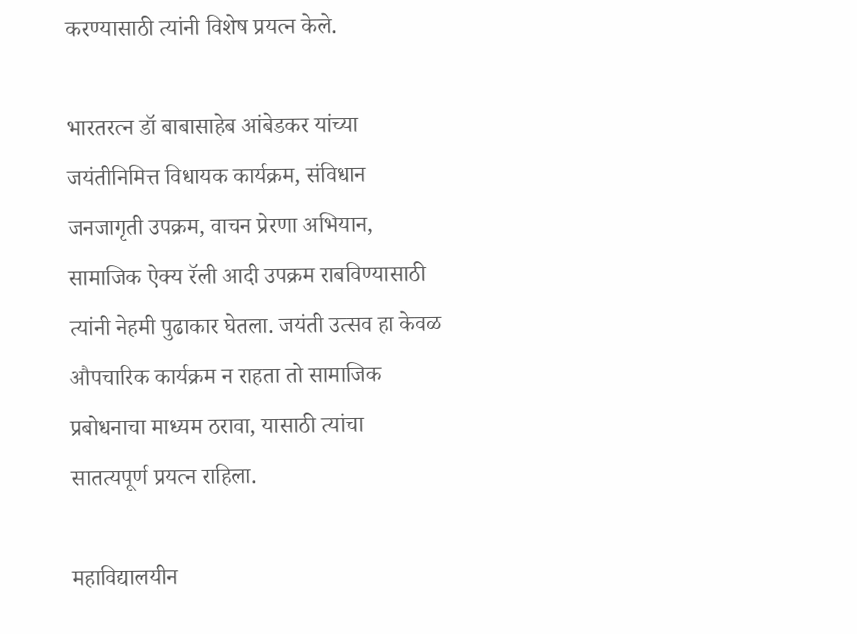करण्यासाठी त्यांनी विशेष प्रयत्न केले.

भारतरत्न डॉ बाबासाहेब आंबेडकर यांच्या जयंतीनिमित्त विधायक कार्यक्रम, संविधान जनजागृती उपक्रम, वाचन प्रेरणा अभियान, सामाजिक ऐक्य रॅली आदी उपक्रम राबविण्यासाठी त्यांनी नेहमी पुढाकार घेतला. जयंती उत्सव हा केवळ औपचारिक कार्यक्रम न राहता तो सामाजिक प्रबोधनाचा माध्यम ठरावा, यासाठी त्यांचा सातत्यपूर्ण प्रयत्न राहिला.

महाविद्यालयीन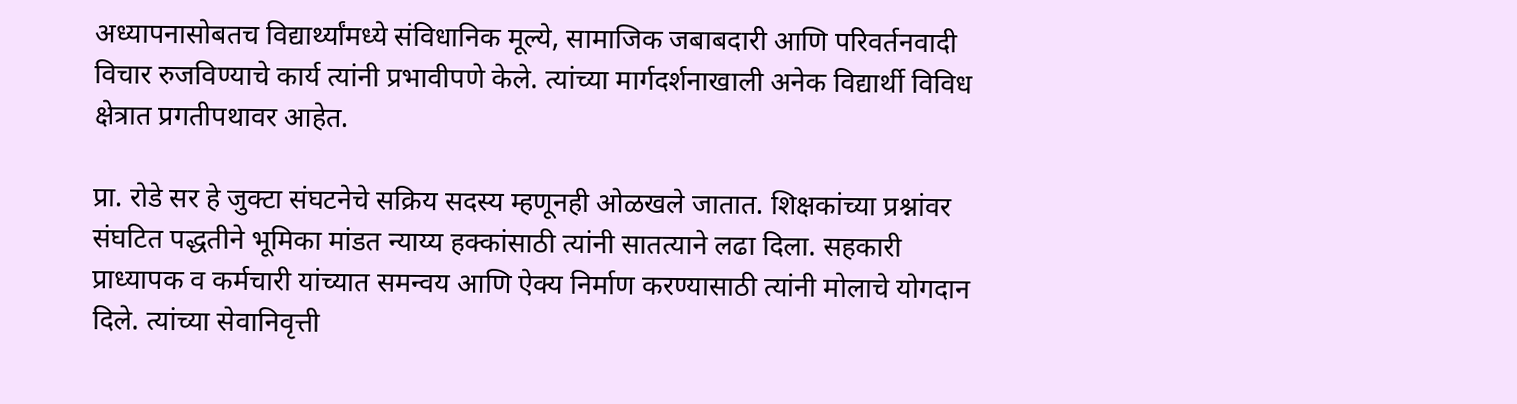अध्यापनासोबतच विद्यार्थ्यांमध्ये संविधानिक मूल्ये, सामाजिक जबाबदारी आणि परिवर्तनवादी विचार रुजविण्याचे कार्य त्यांनी प्रभावीपणे केले. त्यांच्या मार्गदर्शनाखाली अनेक विद्यार्थी विविध क्षेत्रात प्रगतीपथावर आहेत.

प्रा. रोडे सर हे जुक्टा संघटनेचे सक्रिय सदस्य म्हणूनही ओळखले जातात. शिक्षकांच्या प्रश्नांवर संघटित पद्धतीने भूमिका मांडत न्याय्य हक्कांसाठी त्यांनी सातत्याने लढा दिला. सहकारी प्राध्यापक व कर्मचारी यांच्यात समन्वय आणि ऐक्य निर्माण करण्यासाठी त्यांनी मोलाचे योगदान दिले. त्यांच्या सेवानिवृत्ती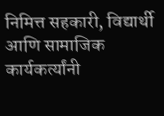निमित्त सहकारी, विद्यार्थी आणि सामाजिक कार्यकर्त्यांनी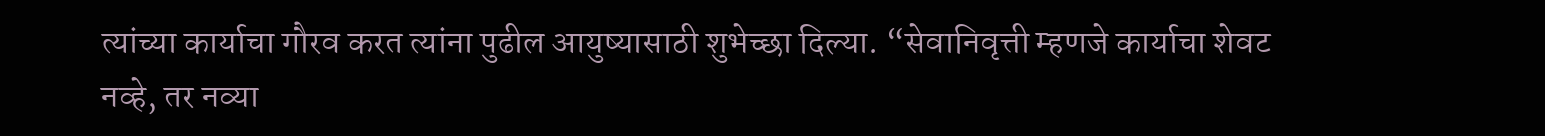त्यांच्या कार्याचा गौरव करत त्यांना पुढील आयुष्यासाठी शुभेच्छा दिल्या. “सेवानिवृत्ती म्हणजे कार्याचा शेवट नव्हे, तर नव्या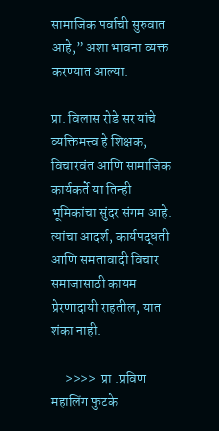सामाजिक पर्वाची सुरुवात आहे,” अशा भावना व्यक्त करण्यात आल्या.

प्रा. विलास रोडे सर यांचे व्यक्तिमत्त्व हे शिक्षक, विचारवंत आणि सामाजिक कार्यकर्ते या तिन्ही भूमिकांचा सुंदर संगम आहे. त्यांचा आदर्श, कार्यपद्धती आणि समतावादी विचार समाजासाठी कायम प्रेरणादायी राहतील, यात शंका नाही.

     >>>>  प्रा .प्रविण महालिंग फुटके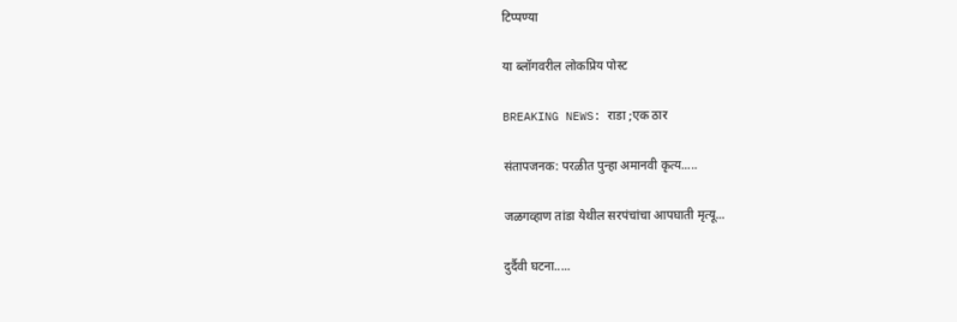टिप्पण्या

या ब्लॉगवरील लोकप्रिय पोस्ट

BREAKING NEWS: राडा ;एक ठार

संतापजनक: परळीत पुन्हा अमानवी कृत्य.....

जळगव्हाण तांडा येथील सरपंचांचा आपघाती मृत्यू...

दुर्दैवी घटना.....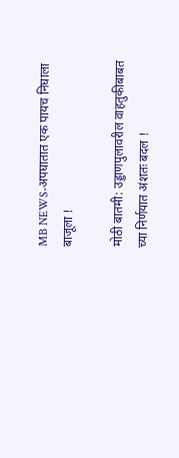MB NEWS-अपघातात एक पायच निघाला बाजूला !

मोठी बातमी: उड्डाणपुलावरील वाहतुकीबाबत च्या निर्णयात अंशतः बदल !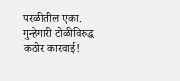परळीतील एका. गुन्हेगारी टोळीविरुद्ध कठोर कारवाई!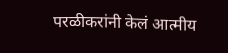परळीकरांनी केलं आत्मीय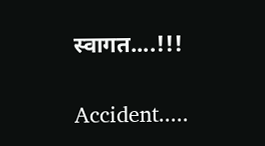स्वागत....!!!

Accident.....